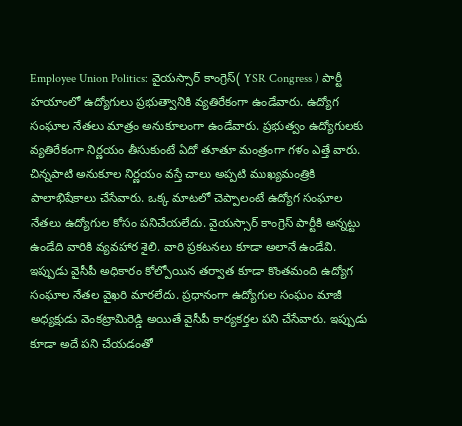Employee Union Politics: వైయస్సార్ కాంగ్రెస్( YSR Congress ) పార్టీ హయాంలో ఉద్యోగులు ప్రభుత్వానికి వ్యతిరేకంగా ఉండేవారు. ఉద్యోగ సంఘాల నేతలు మాత్రం అనుకూలంగా ఉండేవారు. ప్రభుత్వం ఉద్యోగులకు వ్యతిరేకంగా నిర్ణయం తీసుకుంటే ఏదో తూతూ మంత్రంగా గళం ఎత్తే వారు. చిన్నపాటి అనుకూల నిర్ణయం వస్తే చాలు అప్పటి ముఖ్యమంత్రికి పాలాభిషేకాలు చేసేవారు. ఒక్క మాటలో చెప్పాలంటే ఉద్యోగ సంఘాల నేతలు ఉద్యోగుల కోసం పనిచేయలేదు. వైయస్సార్ కాంగ్రెస్ పార్టీకి అన్నట్టు ఉండేది వారికి వ్యవహార శైలి. వారి ప్రకటనలు కూడా అలానే ఉండేవి. ఇప్పుడు వైసీపీ అధికారం కోల్పోయిన తర్వాత కూడా కొంతమంది ఉద్యోగ సంఘాల నేతల వైఖరి మారలేదు. ప్రధానంగా ఉద్యోగుల సంఘం మాజీ అధ్యక్షుడు వెంకట్రామిరెడ్డి అయితే వైసీపీ కార్యకర్తల పని చేసేవారు. ఇప్పుడు కూడా అదే పని చేయడంతో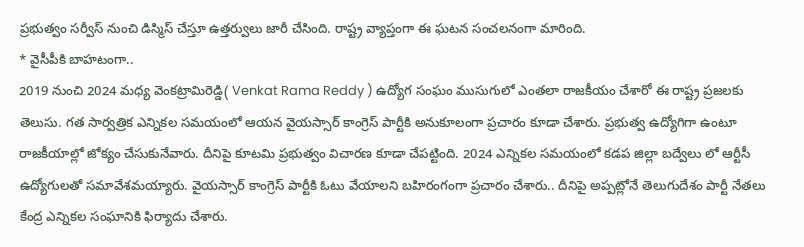ప్రభుత్వం సర్వీస్ నుంచి డిస్మిస్ చేస్తూ ఉత్తర్వులు జారీ చేసింది. రాష్ట్ర వ్యాప్తంగా ఈ ఘటన సంచలనంగా మారింది.
* వైసీపీకి బాహటంగా..
2019 నుంచి 2024 మధ్య వెంకట్రామిరెడ్డి( Venkat Rama Reddy ) ఉద్యోగ సంఘం ముసుగులో ఎంతలా రాజకీయం చేశారో ఈ రాష్ట్ర ప్రజలకు తెలుసు. గత సార్వత్రిక ఎన్నికల సమయంలో ఆయన వైయస్సార్ కాంగ్రెస్ పార్టీకి అనుకూలంగా ప్రచారం కూడా చేశారు. ప్రభుత్వ ఉద్యోగిగా ఉంటూ రాజకీయాల్లో జోక్యం చేసుకునేవారు. దీనిపై కూటమి ప్రభుత్వం విచారణ కూడా చేపట్టింది. 2024 ఎన్నికల సమయంలో కడప జిల్లా బద్వేలు లో ఆర్టీసీ ఉద్యోగులతో సమావేశమయ్యారు. వైయస్సార్ కాంగ్రెస్ పార్టీకి ఓటు వేయాలని బహిరంగంగా ప్రచారం చేశారు.. దీనిపై అప్పట్లోనే తెలుగుదేశం పార్టీ నేతలు కేంద్ర ఎన్నికల సంఘానికి ఫిర్యాదు చేశారు.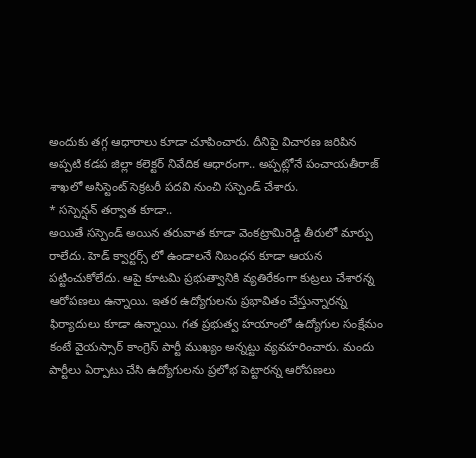అందుకు తగ్గ ఆధారాలు కూడా చూపించారు. దీనిపై విచారణ జరిపిన అప్పటి కడప జిల్లా కలెక్టర్ నివేదిక ఆధారంగా.. అప్పట్లోనే పంచాయతీరాజ్ శాఖలో అసిస్టెంట్ సెక్రటరీ పదవి నుంచి సస్పెండ్ చేశారు.
* సస్పెన్షన్ తర్వాత కూడా..
అయితే సస్పెండ్ అయిన తరువాత కూడా వెంకట్రామిరెడ్డి తీరులో మార్పు రాలేదు. హెడ్ క్వార్టర్స్ లో ఉండాలనే నిబంధన కూడా ఆయన పట్టించుకోలేదు. ఆపై కూటమి ప్రభుత్వానికి వ్యతిరేకంగా కుట్రలు చేశారన్న ఆరోపణలు ఉన్నాయి. ఇతర ఉద్యోగులను ప్రభావితం చేస్తున్నారన్న ఫిర్యాదులు కూడా ఉన్నాయి. గత ప్రభుత్వ హయాంలో ఉద్యోగుల సంక్షేమం కంటే వైయస్సార్ కాంగ్రెస్ పార్టీ ముఖ్యం అన్నట్టు వ్యవహరించారు. మందు పార్టీలు ఏర్పాటు చేసి ఉద్యోగులను ప్రలోభ పెట్టారన్న ఆరోపణలు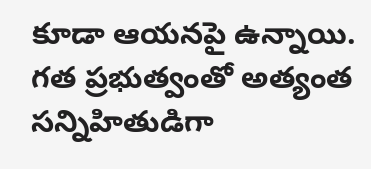కూడా ఆయనపై ఉన్నాయి. గత ప్రభుత్వంతో అత్యంత సన్నిహితుడిగా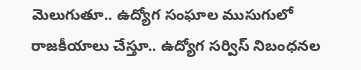మెలుగుతూ.. ఉద్యోగ సంఘాల ముసుగులో రాజకీయాలు చేస్తూ.. ఉద్యోగ సర్విస్ నిబంధనల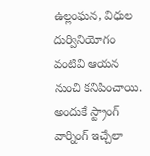ఉల్లంఘన, విధుల దుర్వినియోగం వంటివి ఆయన నుంచి కనిపించాయి. అందుకే స్ట్రాంగ్ వార్నింగ్ ఇచ్చేలా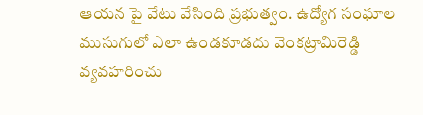ఆయన పై వేటు వేసింది ప్రభుత్వం. ఉద్యోగ సంఘాల ముసుగులో ఎలా ఉండకూడదు వెంకట్రామిరెడ్డి వ్యవహరించు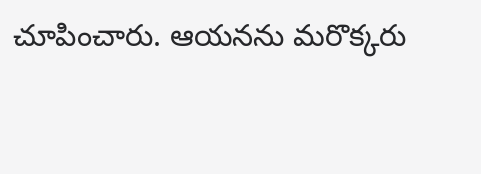చూపించారు. ఆయనను మరొక్కరు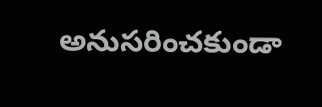అనుసరించకుండా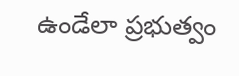ఉండేలా ప్రభుత్వం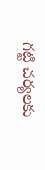గట్టి చర్యలకు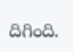దిగింది.